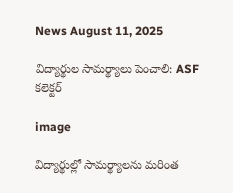News August 11, 2025

విద్యార్థుల సామర్థ్యాలు పెంచాలి: ASF కలెక్టర్

image

విద్యార్థుల్లో సామర్థ్యాలను మరింత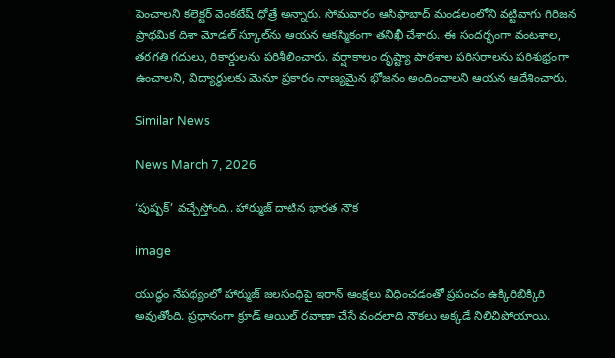పెంచాలని కలెక్టర్ వెంకటేష్ ధోత్రే అన్నారు. సోమవారం ఆసిఫాబాద్ మండలంలోని వట్టివాగు గిరిజన ప్రాథమిక దిశా మోడల్ స్కూల్‌ను ఆయన ఆకస్మికంగా తనిఖీ చేశారు. ఈ సందర్భంగా వంటశాల, తరగతి గదులు, రికార్డులను పరిశీలించారు. వర్షాకాలం దృష్ట్యా పాఠశాల పరిసరాలను పరిశుభ్రంగా ఉంచాలని, విద్యార్థులకు మెనూ ప్రకారం నాణ్యమైన భోజనం అందించాలని ఆయన ఆదేశించారు.

Similar News

News March 7, 2026

‘పుష్పక్’ వచ్చేస్తోంది.. హార్ముజ్ దాటిన భారత నౌక

image

యుద్ధం నేపథ్యంలో హార్ముజ్ జలసంధిపై ఇరాన్ ఆంక్షలు విధించడంతో ప్రపంచం ఉక్కిరిబిక్కిరి అవుతోంది. ప్రధానంగా క్రూడ్ ఆయిల్ రవాణా చేసే వందలాది నౌకలు అక్కడే నిలిచిపోయాయి.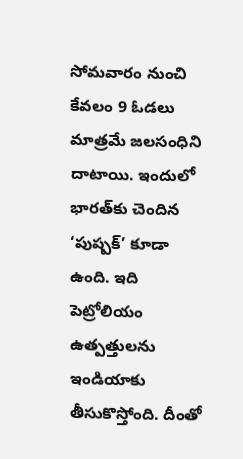సోమవారం నుంచి కేవలం 9 ఓడలు మాత్రమే జలసంధిని దాటాయి. ఇందులో భారత్‌కు చెందిన ‘పుష్పక్’ కూడా ఉంది. ఇది పెట్రోలియం ఉత్పత్తులను ఇండియాకు తీసుకొస్తోంది. దీంతో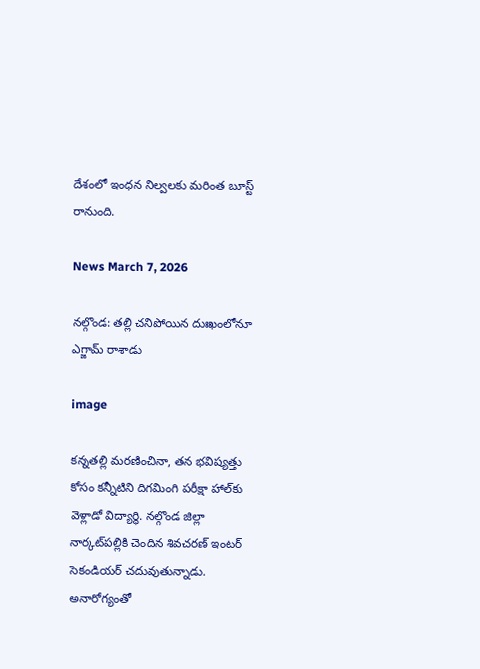దేశంలో ఇంధన నిల్వలకు మరింత బూస్ట్ రానుంది.

News March 7, 2026

నల్గొండ: తల్లి చనిపోయిన దుఃఖంలోనూ ఎగ్జామ్ రాశాడు

image

కన్నతల్లి మరణించినా, తన భవిష్యత్తు కోసం కన్నీటిని దిగమింగి పరీక్షా హాల్‌కు వెళ్లాడో విద్యార్థి. నల్గొండ జిల్లా నార్కట్‌పల్లికి చెందిన శివచరణ్ ఇంటర్ సెకండియర్ చదువుతున్నాడు. అనారోగ్యంతో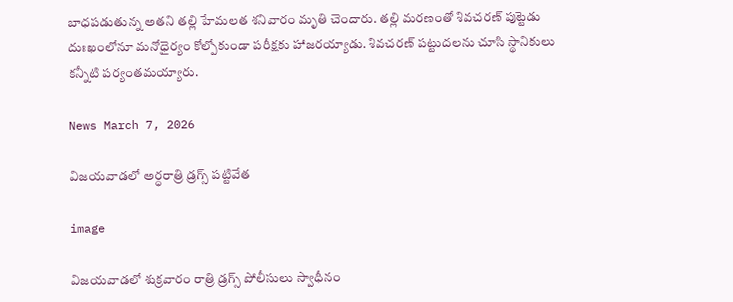బాధపడుతున్న అతని తల్లి హేమలత శనివారం మృతి చెందారు. తల్లి మరణంతో శివచరణ్ పుట్టెడు దుఃఖంలోనూ మనోధైర్యం కోల్పోకుండా పరీక్షకు హాజరయ్యాడు. శివచరణ్ పట్టుదలను చూసి స్థానికులు కన్నీటి పర్యంతమయ్యారు.

News March 7, 2026

విజయవాడలో అర్ధరాత్రి డ్రగ్స్ పట్టివేత

image

విజయవాడలో శుక్రవారం రాత్రి డ్రగ్స్ పోలీసులు స్వాధీనం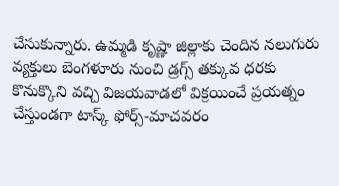చేసుకున్నారు. ఉమ్మడి కృష్ణా జిల్లాకు చెందిన నలుగురు వ్యక్తులు బెంగళూరు నుంచి డ్రగ్స్ తక్కువ ధరకు కొనుక్కొని వచ్చి విజయవాడలో విక్రయించే ప్రయత్నం చేస్తుండగా టాస్క్ ఫోర్స్-మాచవరం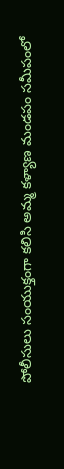పోలీసులు సంయుక్తంగా కలిసి అమ్మ కళ్యాణ మండపం సమీపంలో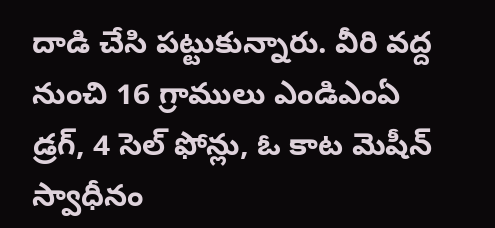దాడి చేసి పట్టుకున్నారు. వీరి వద్ద నుంచి 16 గ్రాములు ఎండిఎంఏ డ్రగ్, 4 సెల్ ఫోన్లు, ఓ కాట మెషీన్ స్వాధీనం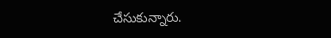చేసుకున్నారు.